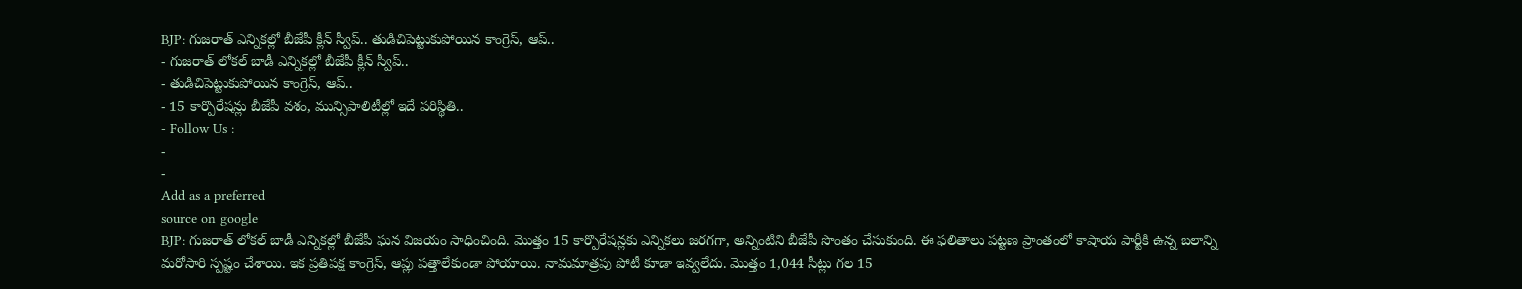BJP: గుజరాత్ ఎన్నికల్లో బీజేపీ క్లీన్ స్వీప్.. తుడిచిపెట్టుకుపోయిన కాంగ్రెస్, ఆప్..
- గుజరాత్ లోకల్ బాడీ ఎన్నికల్లో బీజేపీ క్లీన్ స్వీప్..
- తుడిచిపెట్టుకుపోయిన కాంగ్రెస్, ఆప్..
- 15 కార్పొరేషన్లు బీజేపీ వశం, మున్సిపాలిటీల్లో ఇదే పరిస్థితి..
- Follow Us :
-
-
Add as a preferred
source on google
BJP: గుజరాత్ లోకల్ బాడీ ఎన్నికల్లో బీజేపీ ఘన విజయం సాధించింది. మొత్తం 15 కార్పొరేషన్లకు ఎన్నికలు జరగగా, అన్నింటిని బీజేపీ సొంతం చేసుకుంది. ఈ ఫలితాలు పట్టణ ప్రాంతంలో కాషాయ పార్టీకి ఉన్న బలాన్ని మరోసారి స్పష్టం చేశాయి. ఇక ప్రతిపక్ష కాంగ్రెస్, ఆప్లు పత్తాలేకుండా పోయాయి. నామమాత్రపు పోటీ కూడా ఇవ్వలేదు. మొత్తం 1,044 సీట్లు గల 15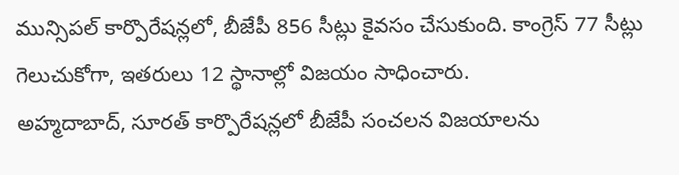మున్సిపల్ కార్పొరేషన్లలో, బీజేపీ 856 సీట్లు కైవసం చేసుకుంది. కాంగ్రెస్ 77 సీట్లు గెలుచుకోగా, ఇతరులు 12 స్థానాల్లో విజయం సాధించారు.
అహ్మదాబాద్, సూరత్ కార్పొరేషన్లలో బీజేపీ సంచలన విజయాలను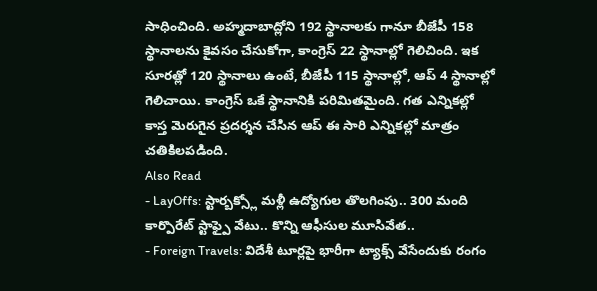సాధించింది. అహ్మదాబాద్లోని 192 స్థానాలకు గానూ బీజేపీ 158 స్థానాలను కైవసం చేసుకోగా, కాంగ్రెస్ 22 స్థానాల్లో గెలిచింది. ఇక సూరత్లో 120 స్థానాలు ఉంటే, బీజేపీ 115 స్థానాల్లో, ఆప్ 4 స్థానాల్లో గెలిచాయి. కాంగ్రెస్ ఒకే స్థానానికి పరిమితమైంది. గత ఎన్నికల్లో కాస్త మెరుగైన ప్రదర్శన చేసిన ఆప్ ఈ సారి ఎన్నికల్లో మాత్రం చతికిలపడింది.
Also Read
- LayOffs: స్టార్బక్స్లో మళ్లీ ఉద్యోగుల తొలగింపు.. 300 మంది కార్పొరేట్ స్టాఫ్పై వేటు.. కొన్ని ఆఫీసుల మూసివేత..
- Foreign Travels: విదేశీ టూర్లపై భారీగా ట్యాక్స్ వేసేందుకు రంగం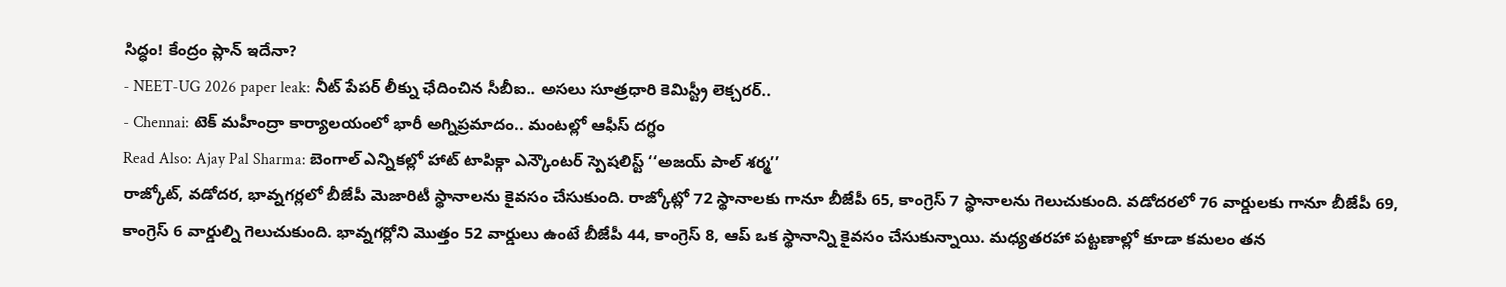సిద్ధం! కేంద్రం ప్లాన్ ఇదేనా?
- NEET-UG 2026 paper leak: నీట్ పేపర్ లీక్ను ఛేదించిన సీబీఐ.. అసలు సూత్రధారి కెమిస్ట్రీ లెక్చరర్..
- Chennai: టెక్ మహీంద్రా కార్యాలయంలో భారీ అగ్నిప్రమాదం.. మంటల్లో ఆఫీస్ దగ్ధం
Read Also: Ajay Pal Sharma: బెంగాల్ ఎన్నికల్లో హాట్ టాపిక్గా ఎన్కౌంటర్ స్పెషలిస్ట్ ‘‘అజయ్ పాల్ శర్మ’’
రాజ్కోట్, వడోదర, భావ్నగర్లలో బీజేపీ మెజారిటీ స్థానాలను కైవసం చేసుకుంది. రాజ్కోట్లో 72 స్థానాలకు గానూ బీజేపీ 65, కాంగ్రెస్ 7 స్థానాలను గెలుచుకుంది. వడోదరలో 76 వార్డులకు గానూ బీజేపీ 69, కాంగ్రెస్ 6 వార్డుల్ని గెలుచుకుంది. భావ్నగర్లోని మొత్తం 52 వార్డులు ఉంటే బీజేపీ 44, కాంగ్రెస్ 8, ఆప్ ఒక స్థానాన్ని కైవసం చేసుకున్నాయి. మధ్యతరహా పట్టణాల్లో కూడా కమలం తన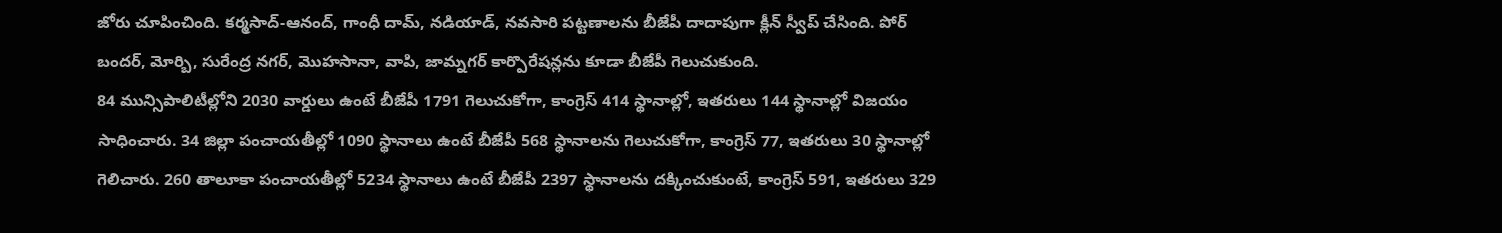జోరు చూపించింది. కర్మసాద్-ఆనంద్, గాంధీ దామ్, నడియాడ్, నవసారి పట్టణాలను బీజేపీ దాదాపుగా క్లీన్ స్వీప్ చేసింది. పోర్ బందర్, మోర్బి, సురేంద్ర నగర్, మొహసానా, వాపి, జామ్నగర్ కార్పొరేషన్లను కూడా బీజేపీ గెలుచుకుంది.
84 మున్సిపాలిటీల్లోని 2030 వార్డులు ఉంటే బీజేపీ 1791 గెలుచుకోగా, కాంగ్రెస్ 414 స్థానాల్లో, ఇతరులు 144 స్థానాల్లో విజయం సాధించారు. 34 జిల్లా పంచాయతీల్లో 1090 స్థానాలు ఉంటే బీజేపీ 568 స్థానాలను గెలుచుకోగా, కాంగ్రెస్ 77, ఇతరులు 30 స్థానాల్లో గెలిచారు. 260 తాలూకా పంచాయతీల్లో 5234 స్థానాలు ఉంటే బీజేపీ 2397 స్థానాలను దక్కించుకుంటే, కాంగ్రెస్ 591, ఇతరులు 329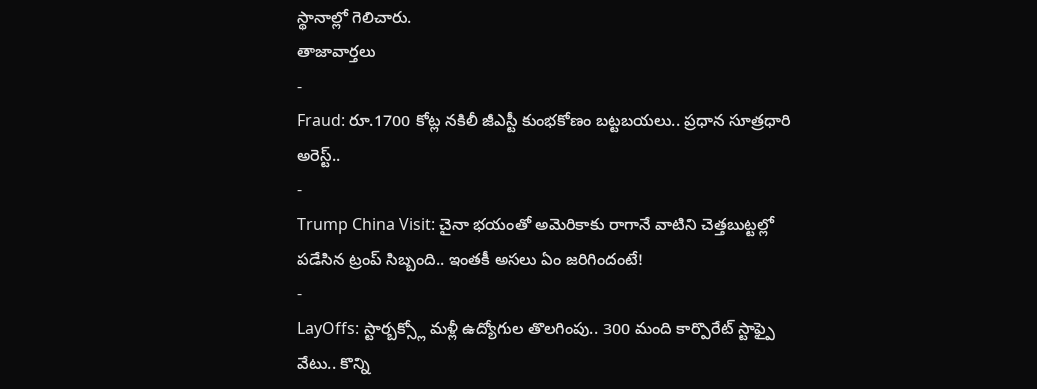స్థానాల్లో గెలిచారు.
తాజావార్తలు
-
Fraud: రూ.1700 కోట్ల నకిలీ జీఎస్టీ కుంభకోణం బట్టబయలు.. ప్రధాన సూత్రధారి అరెస్ట్..
-
Trump China Visit: చైనా భయంతో అమెరికాకు రాగానే వాటిని చెత్తబుట్టల్లో పడేసిన ట్రంప్ సిబ్బంది.. ఇంతకీ అసలు ఏం జరిగిందంటే!
-
LayOffs: స్టార్బక్స్లో మళ్లీ ఉద్యోగుల తొలగింపు.. 300 మంది కార్పొరేట్ స్టాఫ్పై వేటు.. కొన్ని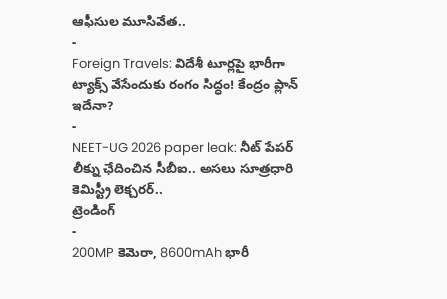ఆఫీసుల మూసివేత..
-
Foreign Travels: విదేశీ టూర్లపై భారీగా ట్యాక్స్ వేసేందుకు రంగం సిద్ధం! కేంద్రం ప్లాన్ ఇదేనా?
-
NEET-UG 2026 paper leak: నీట్ పేపర్ లీక్ను ఛేదించిన సీబీఐ.. అసలు సూత్రధారి కెమిస్ట్రీ లెక్చరర్..
ట్రెండింగ్
-
200MP కెమెరా, 8600mAh భారీ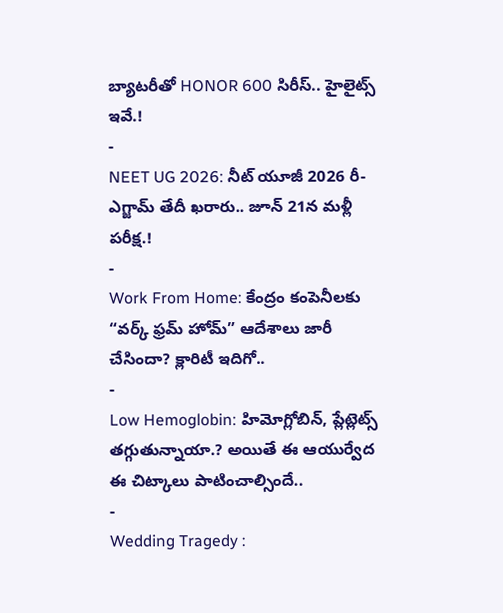బ్యాటరీతో HONOR 600 సిరీస్.. హైలైట్స్ ఇవే.!
-
NEET UG 2026: నీట్ యూజీ 2026 రీ-ఎగ్జామ్ తేదీ ఖరారు.. జూన్ 21న మళ్లీ పరీక్ష.!
-
Work From Home: కేంద్రం కంపెనీలకు “వర్క్ ఫ్రమ్ హోమ్” ఆదేశాలు జారీ చేసిందా? క్లారిటీ ఇదిగో..
-
Low Hemoglobin: హిమోగ్లోబిన్, ప్లేట్లెట్స్ తగ్గుతున్నాయా.? అయితే ఈ ఆయుర్వేద ఈ చిట్కాలు పాటించాల్సిందే..
-
Wedding Tragedy :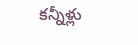కన్నీళ్లు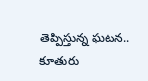తెప్పిస్తున్న ఘటన.. కూతురు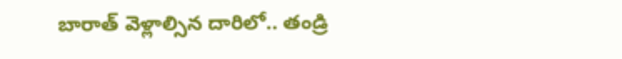బారాత్ వెళ్లాల్సిన దారిలో.. తండ్రి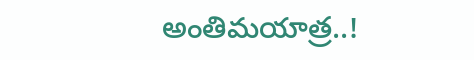అంతిమయాత్ర..!